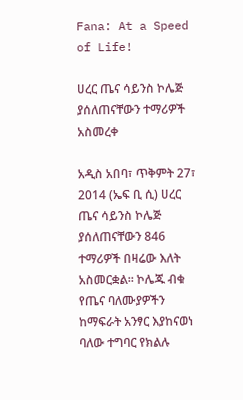Fana: At a Speed of Life!

ሀረር ጤና ሳይንስ ኮሌጅ ያሰለጠናቸውን ተማሪዎች አስመረቀ

አዲስ አበባ፣ ጥቅምት 27፣ 2014 (ኤፍ ቢ ሲ) ሀረር ጤና ሳይንስ ኮሌጅ ያሰለጠናቸውን 846 ተማሪዎች በዛሬው እለት አስመርቋል፡፡ ኮሌጁ ብቁ የጤና ባለሙያዎችን ከማፍራት አንፃር እያከናወነ ባለው ተግባር የክልሉ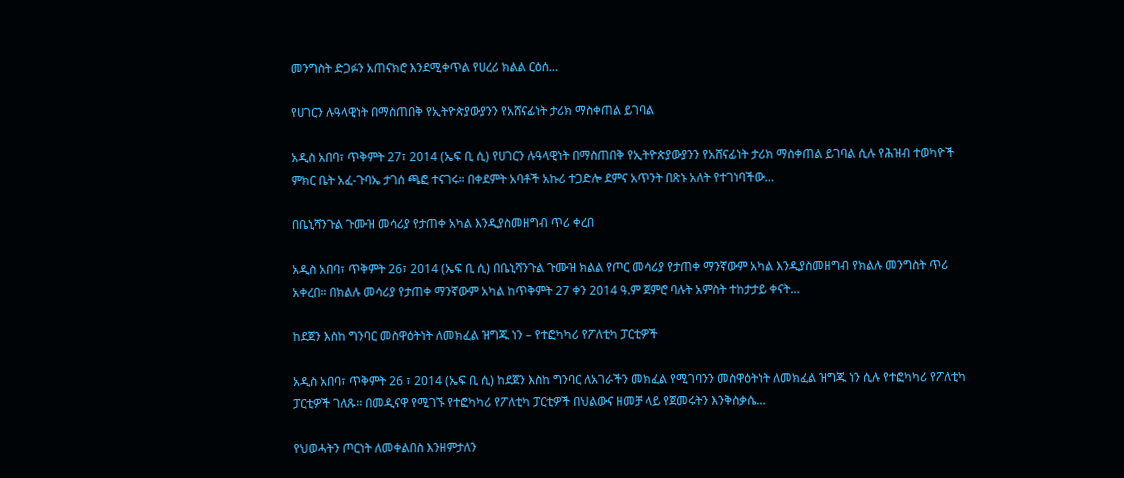መንግስት ድጋፉን አጠናክሮ እንደሚቀጥል የሀረሪ ክልል ርዕሰ…

የሀገርን ሉዓላዊነት በማስጠበቅ የኢትዮጵያውያንን የአሸናፊነት ታሪክ ማስቀጠል ይገባል

አዲስ አበባ፣ ጥቅምት 27፣ 2014 (ኤፍ ቢ ሲ) የሀገርን ሉዓላዊነት በማስጠበቅ የኢትዮጵያውያንን የአሸናፊነት ታሪክ ማስቀጠል ይገባል ሲሉ የሕዝብ ተወካዮች ምክር ቤት አፈ-ጉባኤ ታገሰ ጫፎ ተናገሩ። በቀደምት አባቶች አኩሪ ተጋድሎ ደምና አጥንት በጽኑ አለት የተገነባችው…

በቤኒሻንጉል ጉሙዝ መሳሪያ የታጠቀ አካል እንዲያስመዘግብ ጥሪ ቀረበ

አዲስ አበባ፣ ጥቅምት 26፣ 2014 (ኤፍ ቢ ሲ) በቤኒሻንጉል ጉሙዝ ክልል የጦር መሳሪያ የታጠቀ ማንኛውም አካል እንዲያስመዘግብ የክልሉ መንግስት ጥሪ አቀረበ፡፡ በክልሉ መሳሪያ የታጠቀ ማንኛውም አካል ከጥቅምት 27 ቀን 2014 ዓ.ም ጀምሮ ባሉት አምስት ተከታታይ ቀናት…

ከደጀን እስከ ግንባር መስዋዕትነት ለመክፈል ዝግጁ ነን – የተፎካካሪ የፖለቲካ ፓርቲዎች

አዲስ አበባ፣ ጥቅምት 26 ፣ 2014 (ኤፍ ቢ ሲ) ከደጀን እስከ ግንባር ለአገራችን መክፈል የሚገባንን መስዋዕትነት ለመክፈል ዝግጁ ነን ሲሉ የተፎካካሪ የፖለቲካ ፓርቲዎች ገለጹ፡፡ በመዲናዋ የሚገኙ የተፎካካሪ የፖለቲካ ፓርቲዎች በህልውና ዘመቻ ላይ የጀመሩትን እንቅስቃሴ…

የህወሓትን ጦርነት ለመቀልበስ እንዘምታለን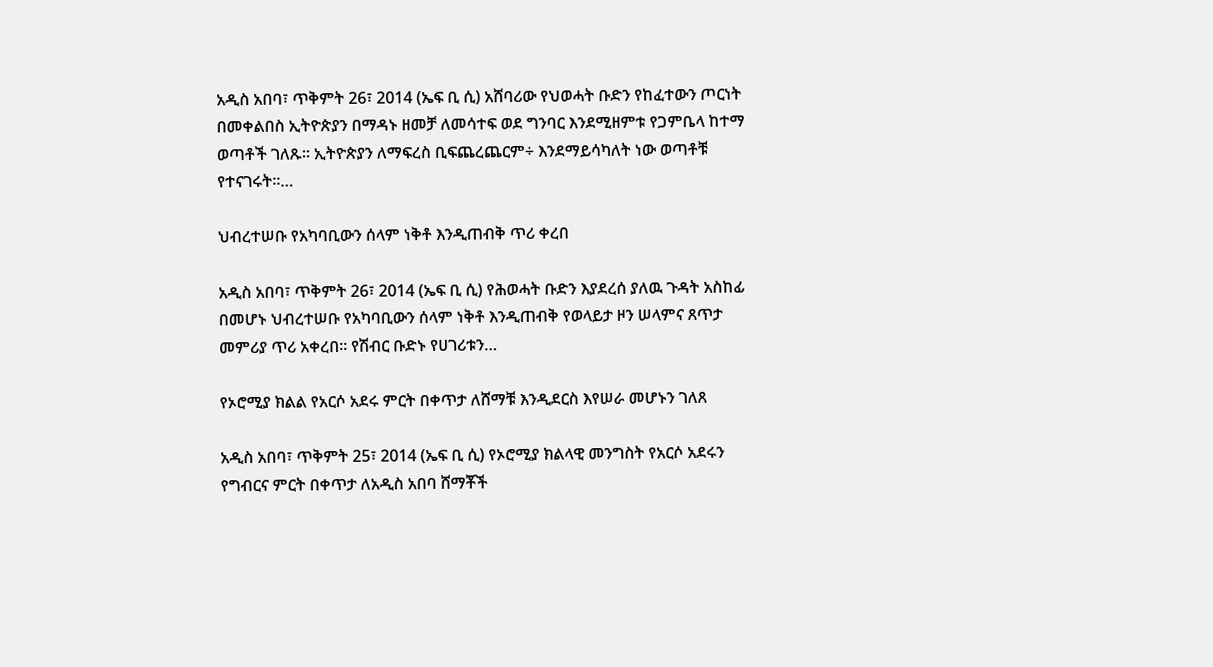አዲስ አበባ፣ ጥቅምት 26፣ 2014 (ኤፍ ቢ ሲ) አሸባሪው የህወሓት ቡድን የከፈተውን ጦርነት በመቀልበስ ኢትዮጵያን በማዳኑ ዘመቻ ለመሳተፍ ወደ ግንባር እንደሚዘምቱ የጋምቤላ ከተማ ወጣቶች ገለጹ፡፡ ኢትዮጵያን ለማፍረስ ቢፍጨረጨርም÷ እንደማይሳካለት ነው ወጣቶቹ የተናገሩት፡፡…

ህብረተሠቡ የአካባቢውን ሰላም ነቅቶ እንዲጠብቅ ጥሪ ቀረበ

አዲስ አበባ፣ ጥቅምት 26፣ 2014 (ኤፍ ቢ ሲ) የሕወሓት ቡድን እያደረሰ ያለዉ ጉዳት አስከፊ በመሆኑ ህብረተሠቡ የአካባቢውን ሰላም ነቅቶ እንዲጠብቅ የወላይታ ዞን ሠላምና ጸጥታ መምሪያ ጥሪ አቀረበ፡፡ የሽብር ቡድኑ የሀገሪቱን…

የኦሮሚያ ክልል የአርሶ አደሩ ምርት በቀጥታ ለሸማቹ እንዲደርስ እየሠራ መሆኑን ገለጸ

አዲስ አበባ፣ ጥቅምት 25፣ 2014 (ኤፍ ቢ ሲ) የኦሮሚያ ክልላዊ መንግስት የአርሶ አደሩን የግብርና ምርት በቀጥታ ለአዲስ አበባ ሸማቾች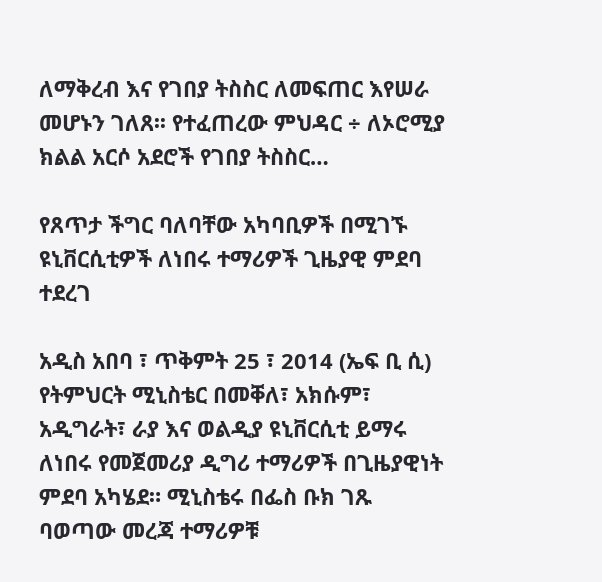ለማቅረብ እና የገበያ ትስስር ለመፍጠር እየሠራ መሆኑን ገለጸ፡፡ የተፈጠረው ምህዳር ÷ ለኦሮሚያ ክልል አርሶ አደሮች የገበያ ትስስር…

የጸጥታ ችግር ባለባቸው አካባቢዎች በሚገኙ ዩኒቨርሲቲዎች ለነበሩ ተማሪዎች ጊዜያዊ ምደባ ተደረገ

አዲስ አበባ ፣ ጥቅምት 25 ፣ 2014 (ኤፍ ቢ ሲ) የትምህርት ሚኒስቴር በመቐለ፣ አክሱም፣ አዲግራት፣ ራያ እና ወልዲያ ዩኒቨርሲቲ ይማሩ ለነበሩ የመጀመሪያ ዲግሪ ተማሪዎች በጊዜያዊነት ምደባ አካሄደ። ሚኒስቴሩ በፌስ ቡክ ገጹ ባወጣው መረጃ ተማሪዎቹ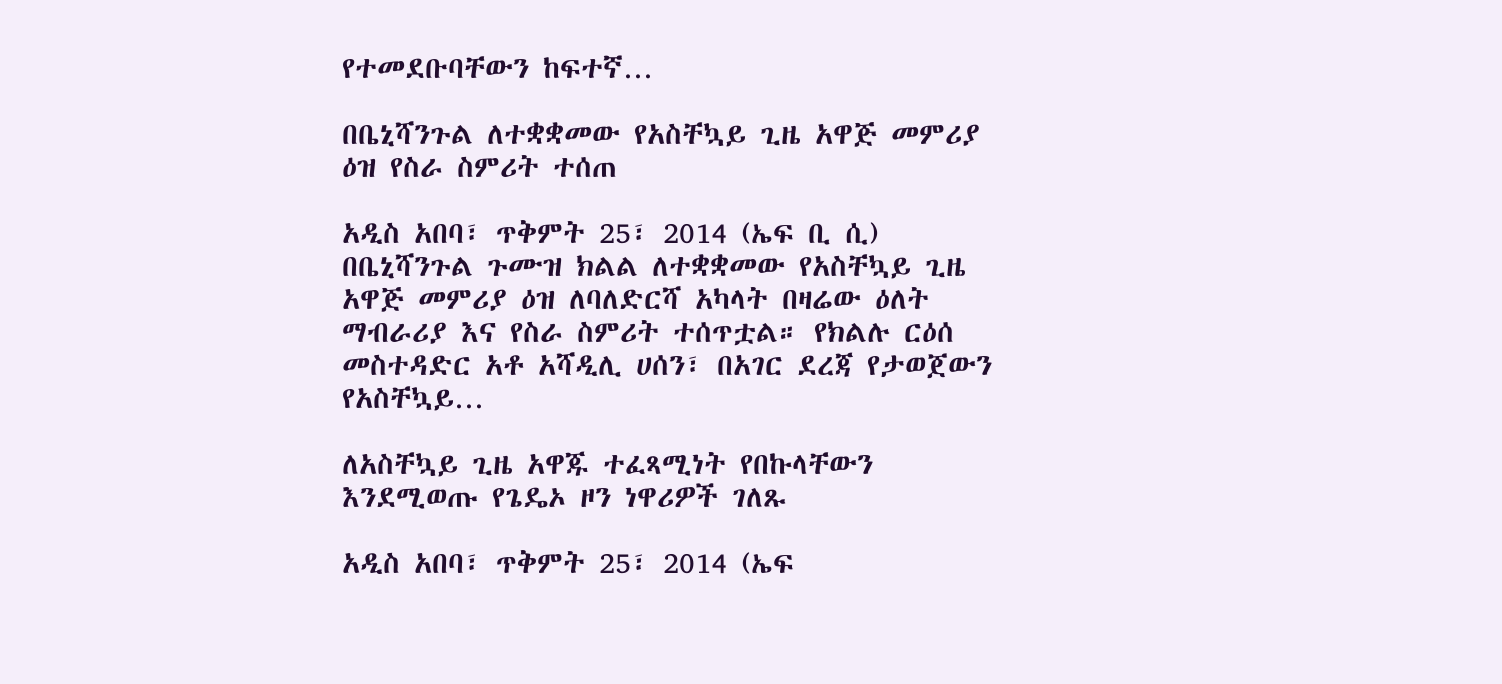የተመደቡባቸውን ከፍተኛ…

በቤኒሻንጉል ለተቋቋመው የአስቸኳይ ጊዜ አዋጅ መምሪያ ዕዝ የስራ ስምሪት ተሰጠ

አዲስ አበባ፣ ጥቅምት 25፣ 2014 (ኤፍ ቢ ሲ) በቤኒሻንጉል ጉሙዝ ክልል ለተቋቋመው የአስቸኳይ ጊዜ አዋጅ መምሪያ ዕዝ ለባለድርሻ አካላት በዛሬው ዕለት ማብራሪያ እና የስራ ስምሪት ተሰጥቷል። የክልሉ ርዕሰ መስተዳድር አቶ አሻዲሊ ሀሰን፣ በአገር ደረጃ የታወጀውን የአስቸኳይ…

ለአስቸኳይ ጊዜ አዋጁ ተፈጻሚነት የበኩላቸውን እንደሚወጡ የጌዴኦ ዞን ነዋሪዎች ገለጹ

አዲስ አበባ፣ ጥቅምት 25፣ 2014 (ኤፍ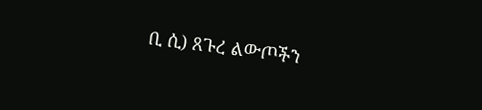ቢ ሲ) ጸጉረ ልውጦችን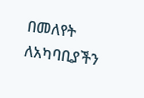በመለየት ለአካባቢያችን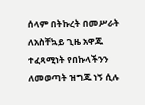ሰላም በትኩረት በመሥራት ለአስቸኳይ ጊዜ አዋጁ ተፈጻሚነት የበኩላችንን ለመወጣት ዝግጁ ነኝ ሲሉ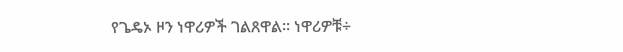የጌዴኦ ዞን ነዋሪዎች ገልጸዋል፡፡ ነዋሪዎቹ÷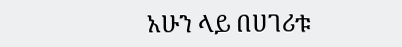አሁን ላይ በሀገሪቱ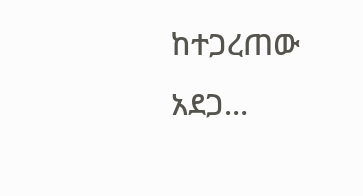ከተጋረጠው አደጋ…